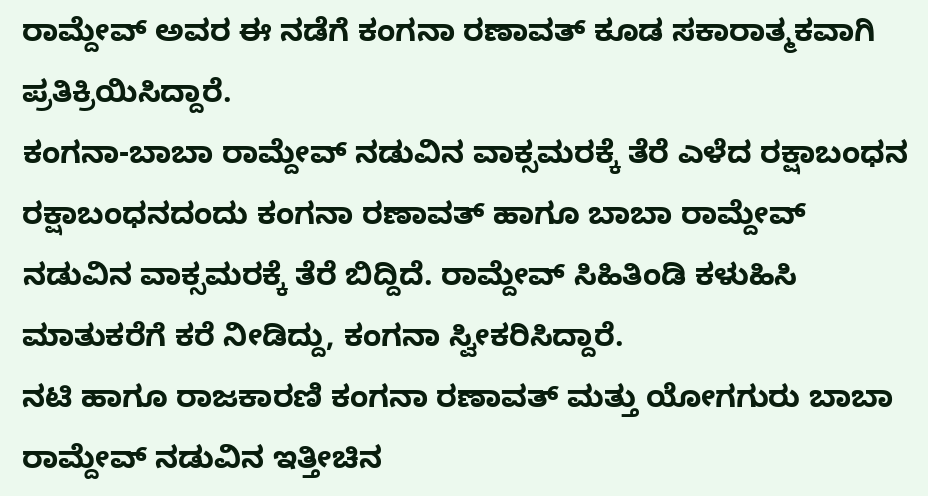ರಾಮ್ದೇವ್ ಅವರ ಈ ನಡೆಗೆ ಕಂಗನಾ ರಣಾವತ್ ಕೂಡ ಸಕಾರಾತ್ಮಕವಾಗಿ ಪ್ರತಿಕ್ರಿಯಿಸಿದ್ದಾರೆ.
ಕಂಗನಾ-ಬಾಬಾ ರಾಮ್ದೇವ್ ನಡುವಿನ ವಾಕ್ಸಮರಕ್ಕೆ ತೆರೆ ಎಳೆದ ರಕ್ಷಾಬಂಧನ
ರಕ್ಷಾಬಂಧನದಂದು ಕಂಗನಾ ರಣಾವತ್ ಹಾಗೂ ಬಾಬಾ ರಾಮ್ದೇವ್ ನಡುವಿನ ವಾಕ್ಸಮರಕ್ಕೆ ತೆರೆ ಬಿದ್ದಿದೆ. ರಾಮ್ದೇವ್ ಸಿಹಿತಿಂಡಿ ಕಳುಹಿಸಿ ಮಾತುಕರೆಗೆ ಕರೆ ನೀಡಿದ್ದು, ಕಂಗನಾ ಸ್ವೀಕರಿಸಿದ್ದಾರೆ.
ನಟಿ ಹಾಗೂ ರಾಜಕಾರಣಿ ಕಂಗನಾ ರಣಾವತ್ ಮತ್ತು ಯೋಗಗುರು ಬಾಬಾ ರಾಮ್ದೇವ್ ನಡುವಿನ ಇತ್ತೀಚಿನ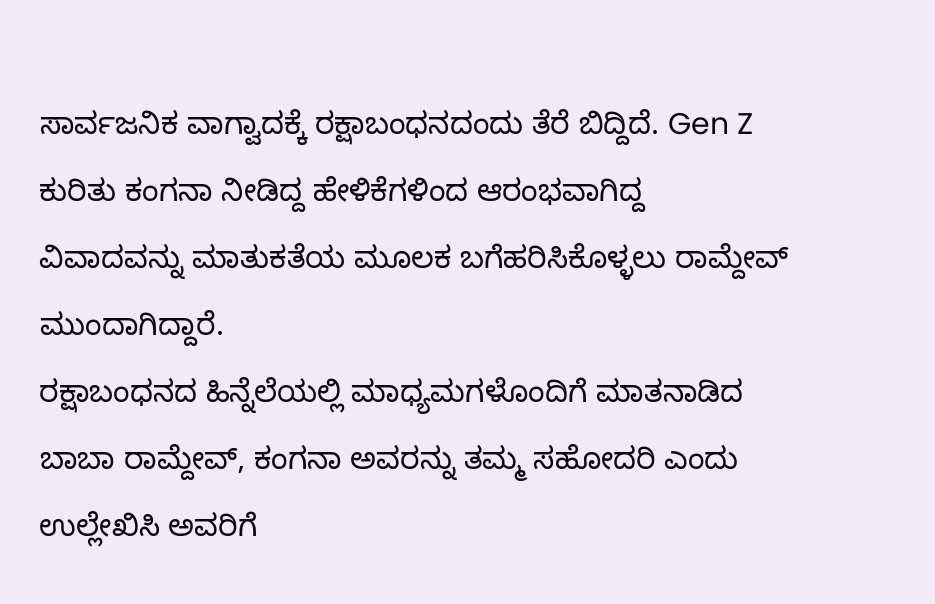ಸಾರ್ವಜನಿಕ ವಾಗ್ವಾದಕ್ಕೆ ರಕ್ಷಾಬಂಧನದಂದು ತೆರೆ ಬಿದ್ದಿದೆ. Gen Z ಕುರಿತು ಕಂಗನಾ ನೀಡಿದ್ದ ಹೇಳಿಕೆಗಳಿಂದ ಆರಂಭವಾಗಿದ್ದ ವಿವಾದವನ್ನು ಮಾತುಕತೆಯ ಮೂಲಕ ಬಗೆಹರಿಸಿಕೊಳ್ಳಲು ರಾಮ್ದೇವ್ ಮುಂದಾಗಿದ್ದಾರೆ.
ರಕ್ಷಾಬಂಧನದ ಹಿನ್ನೆಲೆಯಲ್ಲಿ ಮಾಧ್ಯಮಗಳೊಂದಿಗೆ ಮಾತನಾಡಿದ ಬಾಬಾ ರಾಮ್ದೇವ್, ಕಂಗನಾ ಅವರನ್ನು ತಮ್ಮ ಸಹೋದರಿ ಎಂದು ಉಲ್ಲೇಖಿಸಿ ಅವರಿಗೆ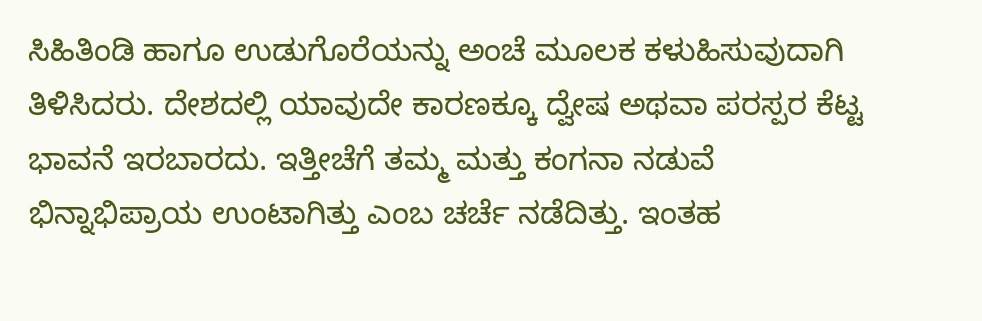ಸಿಹಿತಿಂಡಿ ಹಾಗೂ ಉಡುಗೊರೆಯನ್ನು ಅಂಚೆ ಮೂಲಕ ಕಳುಹಿಸುವುದಾಗಿ ತಿಳಿಸಿದರು. ದೇಶದಲ್ಲಿ ಯಾವುದೇ ಕಾರಣಕ್ಕೂ ದ್ವೇಷ ಅಥವಾ ಪರಸ್ಪರ ಕೆಟ್ಟ ಭಾವನೆ ಇರಬಾರದು. ಇತ್ತೀಚೆಗೆ ತಮ್ಮ ಮತ್ತು ಕಂಗನಾ ನಡುವೆ ಭಿನ್ನಾಭಿಪ್ರಾಯ ಉಂಟಾಗಿತ್ತು ಎಂಬ ಚರ್ಚೆ ನಡೆದಿತ್ತು. ಇಂತಹ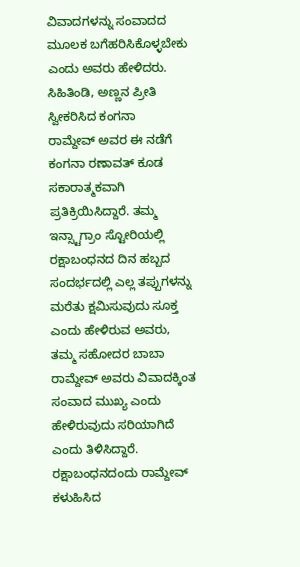ವಿವಾದಗಳನ್ನು ಸಂವಾದದ ಮೂಲಕ ಬಗೆಹರಿಸಿಕೊಳ್ಳಬೇಕು ಎಂದು ಅವರು ಹೇಳಿದರು.
ಸಿಹಿತಿಂಡಿ, ಅಣ್ಣನ ಪ್ರೀತಿ ಸ್ವೀಕರಿಸಿದ ಕಂಗನಾ
ರಾಮ್ದೇವ್ ಅವರ ಈ ನಡೆಗೆ ಕಂಗನಾ ರಣಾವತ್ ಕೂಡ ಸಕಾರಾತ್ಮಕವಾಗಿ ಪ್ರತಿಕ್ರಿಯಿಸಿದ್ದಾರೆ. ತಮ್ಮ ಇನ್ಸ್ಟಾಗ್ರಾಂ ಸ್ಟೋರಿಯಲ್ಲಿ ರಕ್ಷಾಬಂಧನದ ದಿನ ಹಬ್ಬದ ಸಂದರ್ಭದಲ್ಲಿ ಎಲ್ಲ ತಪ್ಪುಗಳನ್ನು ಮರೆತು ಕ್ಷಮಿಸುವುದು ಸೂಕ್ತ ಎಂದು ಹೇಳಿರುವ ಅವರು, ತಮ್ಮ ಸಹೋದರ ಬಾಬಾ ರಾಮ್ದೇವ್ ಅವರು ವಿವಾದಕ್ಕಿಂತ ಸಂವಾದ ಮುಖ್ಯ ಎಂದು ಹೇಳಿರುವುದು ಸರಿಯಾಗಿದೆ ಎಂದು ತಿಳಿಸಿದ್ದಾರೆ.
ರಕ್ಷಾಬಂಧನದಂದು ರಾಮ್ದೇವ್ ಕಳುಹಿಸಿದ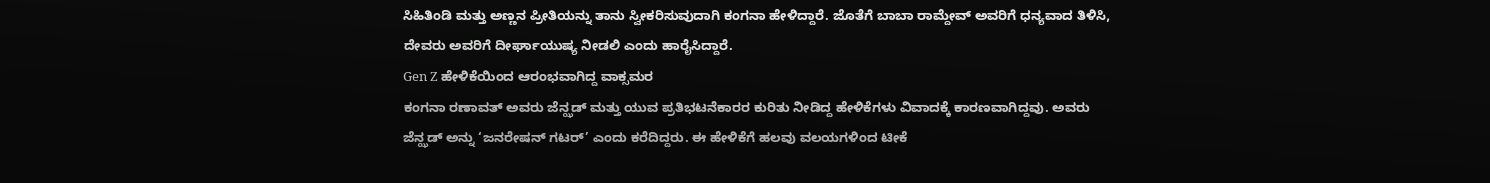ಸಿಹಿತಿಂಡಿ ಮತ್ತು ಅಣ್ಣನ ಪ್ರೀತಿಯನ್ನು ತಾನು ಸ್ವೀಕರಿಸುವುದಾಗಿ ಕಂಗನಾ ಹೇಳಿದ್ದಾರೆ. ಜೊತೆಗೆ ಬಾಬಾ ರಾಮ್ದೇವ್ ಅವರಿಗೆ ಧನ್ಯವಾದ ತಿಳಿಸಿ, ದೇವರು ಅವರಿಗೆ ದೀರ್ಘಾಯುಷ್ಯ ನೀಡಲಿ ಎಂದು ಹಾರೈಸಿದ್ದಾರೆ.
Gen Z ಹೇಳಿಕೆಯಿಂದ ಆರಂಭವಾಗಿದ್ದ ವಾಕ್ಸಮರ
ಕಂಗನಾ ರಣಾವತ್ ಅವರು ಜೆನ್ಝಡ್ ಮತ್ತು ಯುವ ಪ್ರತಿಭಟನೆಕಾರರ ಕುರಿತು ನೀಡಿದ್ದ ಹೇಳಿಕೆಗಳು ವಿವಾದಕ್ಕೆ ಕಾರಣವಾಗಿದ್ದವು. ಅವರು ಜೆನ್ಝಡ್ ಅನ್ನು ‘ಜನರೇಷನ್ ಗಟರ್’ ಎಂದು ಕರೆದಿದ್ದರು. ಈ ಹೇಳಿಕೆಗೆ ಹಲವು ವಲಯಗಳಿಂದ ಟೀಕೆ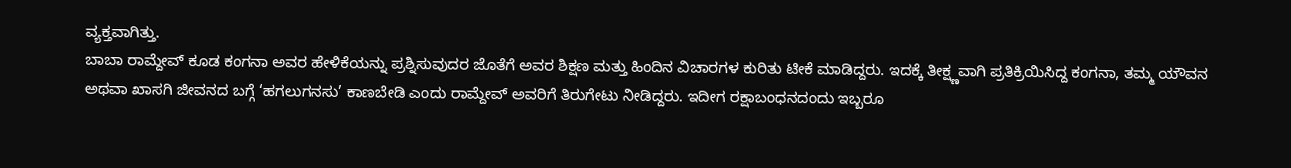ವ್ಯಕ್ತವಾಗಿತ್ತು.
ಬಾಬಾ ರಾಮ್ದೇವ್ ಕೂಡ ಕಂಗನಾ ಅವರ ಹೇಳಿಕೆಯನ್ನು ಪ್ರಶ್ನಿಸುವುದರ ಜೊತೆಗೆ ಅವರ ಶಿಕ್ಷಣ ಮತ್ತು ಹಿಂದಿನ ವಿಚಾರಗಳ ಕುರಿತು ಟೀಕೆ ಮಾಡಿದ್ದರು. ಇದಕ್ಕೆ ತೀಕ್ಷ್ಣವಾಗಿ ಪ್ರತಿಕ್ರಿಯಿಸಿದ್ದ ಕಂಗನಾ, ತಮ್ಮ ಯೌವನ ಅಥವಾ ಖಾಸಗಿ ಜೀವನದ ಬಗ್ಗೆ ‘ಹಗಲುಗನಸು’ ಕಾಣಬೇಡಿ ಎಂದು ರಾಮ್ದೇವ್ ಅವರಿಗೆ ತಿರುಗೇಟು ನೀಡಿದ್ದರು. ಇದೀಗ ರಕ್ಷಾಬಂಧನದಂದು ಇಬ್ಬರೂ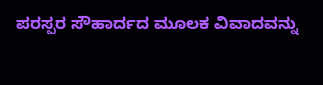ಪರಸ್ಪರ ಸೌಹಾರ್ದದ ಮೂಲಕ ವಿವಾದವನ್ನು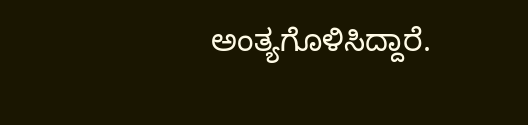ಅಂತ್ಯಗೊಳಿಸಿದ್ದಾರೆ.